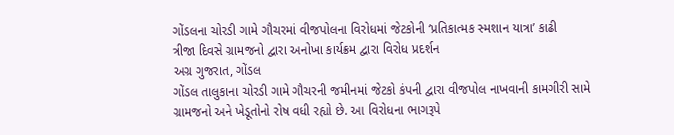ગોંડલના ચોરડી ગામે ગૌચરમાં વીજપોલના વિરોધમાં જેટકોની ‘પ્રતિકાત્મક સ્મશાન યાત્રા’ કાઢી
ત્રીજા દિવસે ગ્રામજનો દ્વારા અનોખા કાર્યક્રમ દ્વારા વિરોધ પ્રદર્શન
અગ્ર ગુજરાત, ગોંડલ
ગોંડલ તાલુકાના ચોરડી ગામે ગૌચરની જમીનમાં જેટકો કંપની દ્વારા વીજપોલ નાખવાની કામગીરી સામે ગ્રામજનો અને ખેડૂતોનો રોષ વધી રહ્યો છે. આ વિરોધના ભાગરૂપે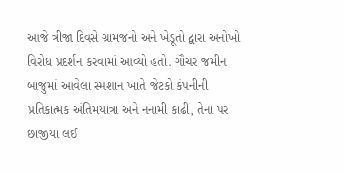આજે ત્રીજા દિવસે ગ્રામજનો અને ખેડૂતો દ્વારા અનોખો વિરોધ પ્રદર્શન કરવામાં આવ્યો હતો. ગૌચર જમીન બાજુમાં આવેલા સ્મશાન ખાતે જેટકો કંપનીની પ્રતિકાત્મક અંતિમયાત્રા અને નનામી કાઢી, તેના પર છાજીયા લઈ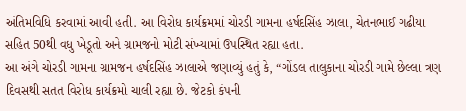અંતિમવિધિ કરવામાં આવી હતી. આ વિરોધ કાર્યક્રમમાં ચોરડી ગામના હર્ષદસિંહ ઝાલા, ચેતનભાઈ ગઢીયા સહિત 50થી વધુ ખેડૂતો અને ગ્રામજનો મોટી સંખ્યામાં ઉપસ્થિત રહ્યા હતા.
આ અંગે ચોરડી ગામના ગ્રામજન હર્ષદસિંહ ઝાલાએ જણાવ્યું હતું કે, “ગોંડલ તાલુકાના ચોરડી ગામે છેલ્લા ત્રણ દિવસથી સતત વિરોધ કાર્યક્રમો ચાલી રહ્યા છે. જેટકો કંપની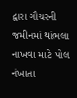દ્વારા ગૌચરની જમીનમાં થાંભલા નાખવા માટે પોલ નંખાતા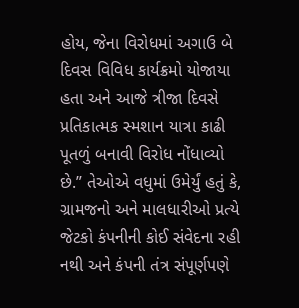હોય, જેના વિરોધમાં અગાઉ બે દિવસ વિવિધ કાર્યક્રમો યોજાયા હતા અને આજે ત્રીજા દિવસે પ્રતિકાત્મક સ્મશાન યાત્રા કાઢી પૂતળું બનાવી વિરોધ નોંધાવ્યો છે.” તેઓએ વધુમાં ઉમેર્યું હતું કે, ગ્રામજનો અને માલધારીઓ પ્રત્યે જેટકો કંપનીની કોઈ સંવેદના રહી નથી અને કંપની તંત્ર સંપૂર્ણપણે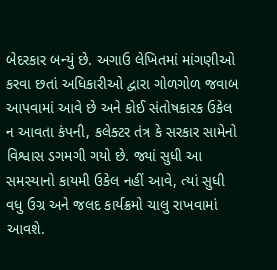બેદરકાર બન્યું છે. અગાઉ લેખિતમાં માંગણીઓ કરવા છતાં અધિકારીઓ દ્વારા ગોળગોળ જવાબ આપવામાં આવે છે અને કોઈ સંતોષકારક ઉકેલ ન આવતા કંપની, કલેક્ટર તંત્ર કે સરકાર સામેનો વિશ્વાસ ડગમગી ગયો છે. જ્યાં સુધી આ સમસ્યાનો કાયમી ઉકેલ નહીં આવે, ત્યાં સુધી વધુ ઉગ્ર અને જલદ કાર્યક્રમો ચાલુ રાખવામાં આવશે.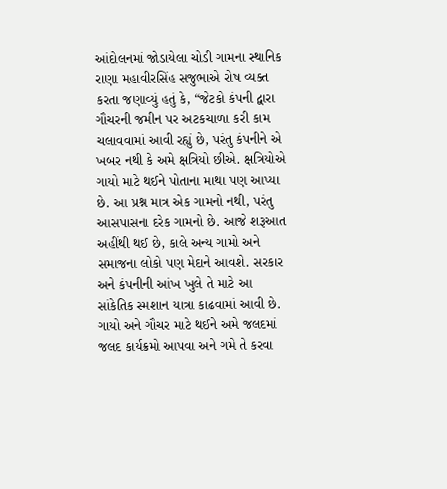આંદોલનમાં જોડાયેલા ચોડી ગામના સ્થાનિક રાણા મહાવીરસિંહ સજુભાએ રોષ વ્યક્ત કરતા જણાવ્યું હતું કે, “જેટકો કંપની દ્વારા ગૌચરની જમીન પર અટકચાળા કરી કામ ચલાવવામાં આવી રહ્યું છે, પરંતુ કંપનીને એ ખબર નથી કે અમે ક્ષત્રિયો છીએ. ક્ષત્રિયોએ ગાયો માટે થઈને પોતાના માથા પણ આપ્યા છે. આ પ્રશ્ન માત્ર એક ગામનો નથી, પરંતુ આસપાસના દરેક ગામનો છે. આજે શરૂઆત અહીંથી થઈ છે, કાલે અન્ય ગામો અને સમાજના લોકો પણ મેદાને આવશે. સરકાર અને કંપનીની આંખ ખુલે તે માટે આ સાંકેતિક સ્મશાન યાત્રા કાઢવામાં આવી છે. ગાયો અને ગૌચર માટે થઈને અમે જલદમાં જલદ કાર્યક્રમો આપવા અને ગમે તે કરવા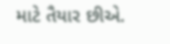માટે તૈયાર છીએ.